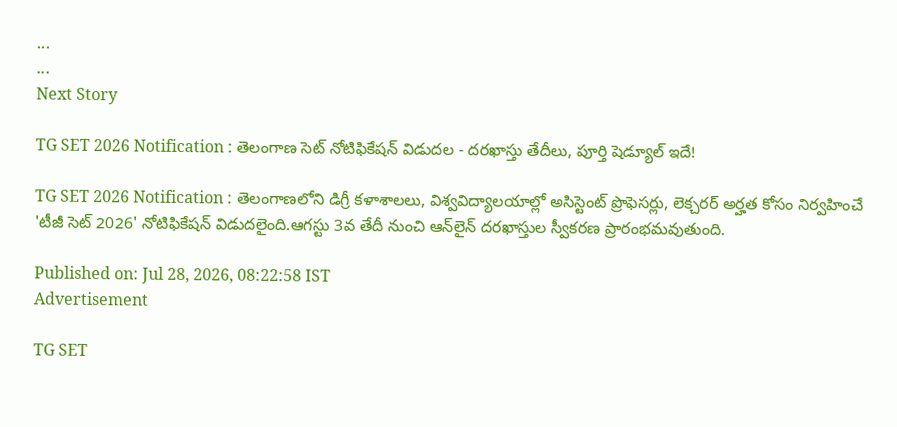...
...
Next Story

TG SET 2026 Notification : తెలంగాణ సెట్‌ నోటిఫికేషన్‌ విడుదల - దరఖాస్తు తేదీలు, పూర్తి షెడ్యూల్‌ ఇదే!

TG SET 2026 Notification : తెలంగాణలోని డిగ్రీ కళాశాలలు, విశ్వవిద్యాలయాల్లో అసిస్టెంట్ ప్రొఫెసర్లు, లెక్చరర్ అర్హత కోసం నిర్వహించే 'టీజీ సెట్ 2026' నోటిఫికేషన్ విడుదలైంది.ఆగస్టు 3వ తేదీ నుంచి ఆన్‌లైన్ దరఖాస్తుల స్వీకరణ ప్రారంభమవుతుంది.

Published on: Jul 28, 2026, 08:22:58 IST
Advertisement

TG SET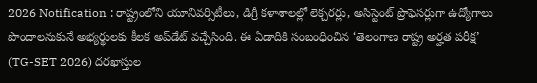2026 Notification : రాష్ట్రంలోని యూనివర్సిటీలు, డిగ్రీ కళాశాలల్లో లెక్చరర్లు, అసిస్టెంట్ ప్రొఫెసర్లుగా ఉద్యోగాలు పొందాలనుకునే అభ్యర్థులకు కీలక అప్‌డేట్ వచ్చేసింది. ఈ ఏడాదికి సంబంధించిన ‘తెలంగాణ రాష్ట్ర అర్హత పరీక్ష’ (TG-SET 2026) దరఖాస్తుల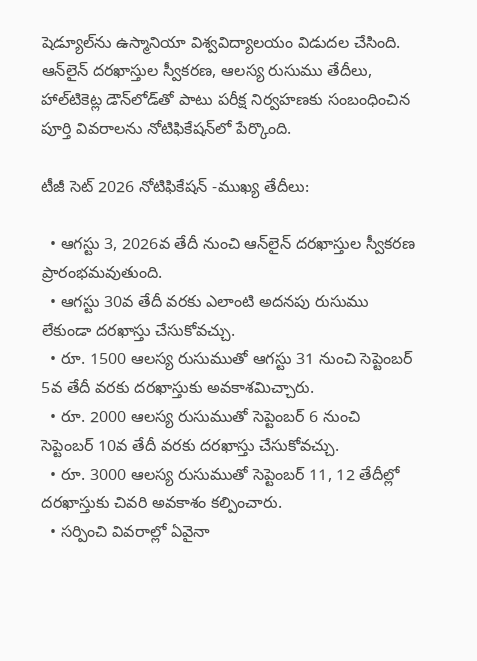షెడ్యూల్‌ను ఉస్మానియా విశ్వవిద్యాలయం విడుదల చేసింది. ఆన్‌లైన్ దరఖాస్తుల స్వీకరణ, ఆలస్య రుసుము తేదీలు, హాల్‌టికెట్ల డౌన్‌లోడ్‌తో పాటు పరీక్ష నిర్వహణకు సంబంధించిన పూర్తి వివరాలను నోటిఫికేషన్‌లో పేర్కొంది.

టీజీ సెట్ 2026 నోటిఫికేషన్ -ముఖ్య తేదీలు:

  • ఆగస్టు 3, 2026వ తేదీ నుంచి ఆన్‌లైన్ దరఖాస్తుల స్వీకరణ ప్రారంభమవుతుంది.
  • ఆగస్టు 30వ తేదీ వరకు ఎలాంటి అదనపు రుసుము లేకుండా దరఖాస్తు చేసుకోవచ్చు.
  • రూ. 1500 ఆలస్య రుసుముతో ఆగస్టు 31 నుంచి సెప్టెంబర్ 5వ తేదీ వరకు దరఖాస్తుకు అవకాశమిచ్చారు.
  • రూ. 2000 ఆలస్య రుసుముతో సెప్టెంబర్ 6 నుంచి సెప్టెంబర్ 10వ తేదీ వరకు దరఖాస్తు చేసుకోవచ్చు.
  • రూ. 3000 ఆలస్య రుసుముతో సెప్టెంబర్ 11, 12 తేదీల్లో దరఖాస్తుకు చివరి అవకాశం కల్పించారు.
  • సర్పించి వివరాల్లో ఏవైనా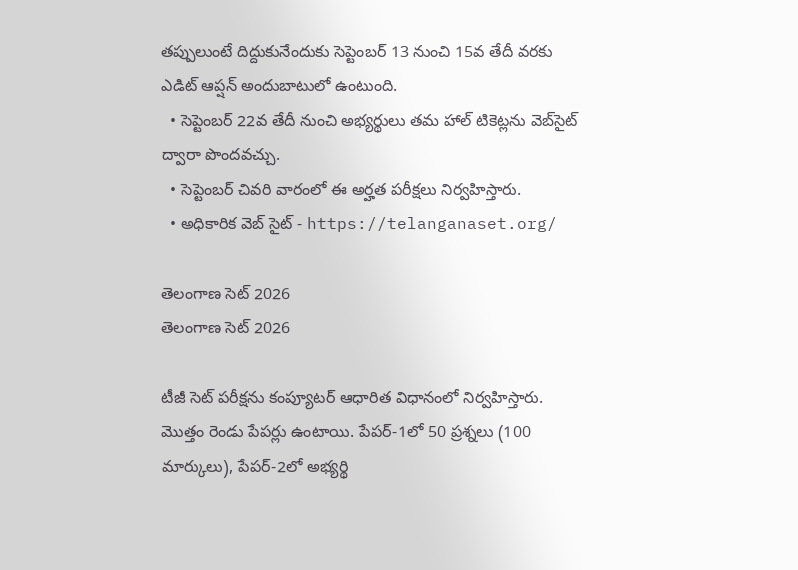తప్పులుంటే దిద్దుకునేందుకు సెప్టెంబర్ 13 నుంచి 15వ తేదీ వరకు ఎడిట్ ఆప్షన్ అందుబాటులో ఉంటుంది.
  • సెప్టెంబర్ 22వ తేదీ నుంచి అభ్యర్థులు తమ హాల్ టికెట్లను వెబ్‌సైట్ ద్వారా పొందవచ్చు.
  • సెప్టెంబర్ చివరి వారంలో ఈ అర్హత పరీక్షలు నిర్వహిస్తారు.
  • అధికారిక వెబ్ సైట్ - https://telanganaset.org/

తెలంగాణ సెట్ 2026
తెలంగాణ సెట్ 2026

టీజీ సెట్ పరీక్షను కంప్యూటర్ ఆధారిత విధానంలో నిర్వహిస్తారు. మొత్తం రెండు పేపర్లు ఉంటాయి. పేపర్-1లో 50 ప్రశ్నలు (100 మార్కులు), పేపర్-2లో అభ్యర్థి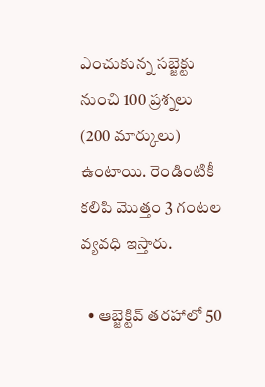ఎంచుకున్న సబ్జెక్టు నుంచి 100 ప్రశ్నలు (200 మార్కులు) ఉంటాయి. రెండింటికీ కలిపి మొత్తం 3 గంటల వ్యవధి ఇస్తారు.

  • ఆబ్జెక్టివ్‌ తరహాలో 50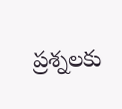ప్రశ్నలకు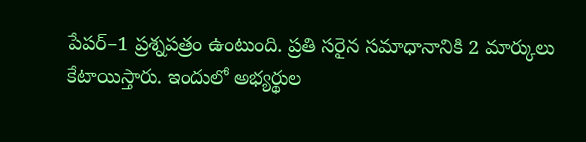పేపర్‌–1 ప్రశ్నపత్రం ఉంటుంది. ప్రతి సరైన సమాధానానికి 2 మార్కులు కేటాయిస్తారు. ఇందులో అభ్యర్థుల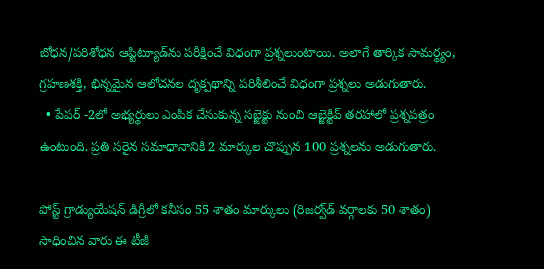బోధన/పరిశోధన ఆప్టిట్యూడ్‌ను పరీక్షించే విధంగా ప్రశ్నలుంటాయి. అలాగే తార్కిక సామర్థ్యం, గ్రహణశక్తి, భిన్నమైన ఆలోచనల దృక్పథాన్ని పరిశీలించే విధంగా ప్రశ్నలు అడుగుతారు.
  • పేపర్‌ -2లో అభ్యర్థులు ఎంపిక చేసుకున్న సబ్జెక్టు నుంచి ఆబ్జెక్టివ్‌ తరహాలో ప్రశ్నపత్రం ఉంటుంది. ప్రతి సరైన సమాధానానికి 2 మార్కుల చొప్పున 100 ప్రశ్నలను అడుగుతారు.

పోస్ట్ గ్రాడ్యుయేషన్ డిగ్రీలో కనీసం 55 శాతం మార్కులు (రిజర్వ్‌డ్ వర్గాలకు 50 శాతం) సాధించిన వారు ఈ టీజీ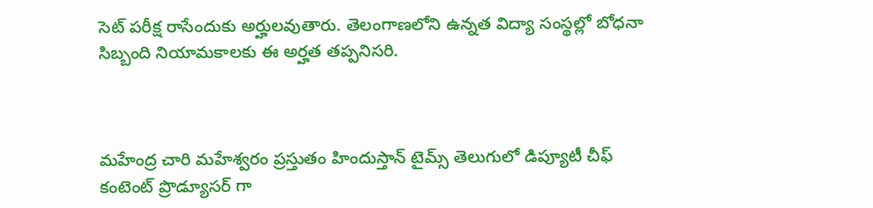సెట్ పరీక్ష రాసేందుకు అర్హులవుతారు. తెలంగాణలోని ఉన్నత విద్యా సంస్థల్లో బోధనా సిబ్బంది నియామకాలకు ఈ అర్హత తప్పనిసరి.



మహేంద్ర చారి మహేశ్వరం ప్రస్తుతం హిందుస్తాన్ టైమ్స్ తెలుగులో డిప్యూటీ చీఫ్ కంటెంట్ ప్రొడ్యూసర్ గా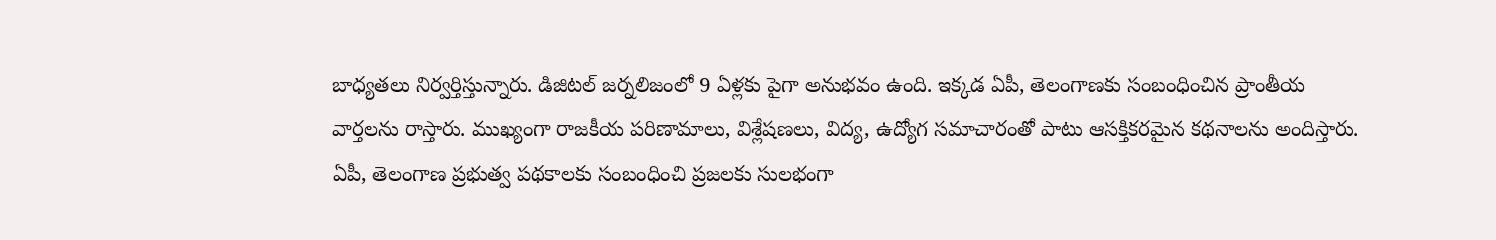బాధ్యతలు నిర్వర్తిస్తున్నారు. డిజిటల్ జర్నలిజంలో 9 ఏళ్లకు పైగా అనుభవం ఉంది. ఇక్కడ ఏపీ, తెలంగాణకు సంబంధించిన ప్రాంతీయ వార్తలను రాస్తారు. ముఖ్యంగా రాజకీయ పరిణామాలు, విశ్లేషణలు, విద్య, ఉద్యోగ సమాచారంతో పాటు ఆసక్తికరమైన కథనాలను అందిస్తారు. ఏపీ, తెలంగాణ ప్రభుత్వ పథకాలకు సంబంధించి ప్రజలకు సులభంగా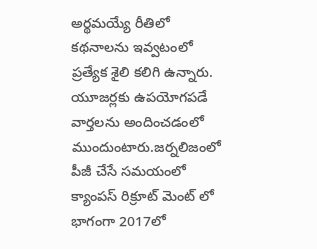అర్థమయ్యే రీతిలో కథనాలను ఇవ్వటంలో ప్రత్యేక శైలి కలిగి ఉన్నారు. యూజర్లకు ఉపయోగపడే వార్తలను అందించడంలో ముందుంటారు.జర్నలిజంలో పీజీ చేసే సమయంలో క్యాంపస్ రిక్రూట్ మెంట్ లో భాగంగా 2017లో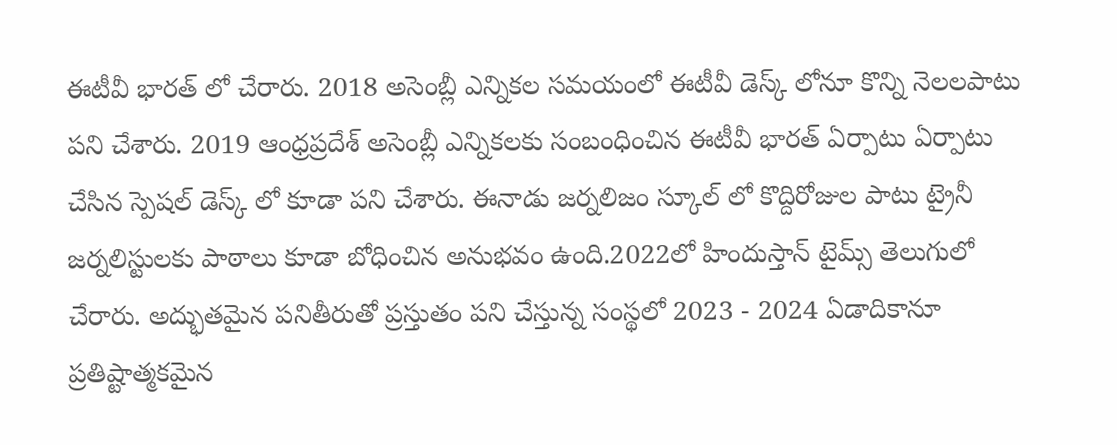ఈటీవీ భారత్ లో చేరారు. 2018 అసెంబ్లీ ఎన్నికల సమయంలో ఈటీవీ డెస్క్ లోనూ కొన్ని నెలలపాటు పని చేశారు. 2019 ఆంధ్రప్రదేశ్ అసెంబ్లీ ఎన్నికలకు సంబంధించిన ఈటీవీ భారత్ ఏర్పాటు ఏర్పాటు చేసిన స్పెషల్ డెస్క్ లో కూడా పని చేశారు. ఈనాడు జర్నలిజం స్కూల్ లో కొద్దిరోజుల పాటు ట్రైనీ జర్నలిస్టులకు పాఠాలు కూడా బోధించిన అనుభవం ఉంది.2022లో హిందుస్తాన్ టైమ్స్ తెలుగులో చేరారు. అద్భుతమైన పనితీరుతో ప్రస్తుతం పని చేస్తున్న సంస్థలో 2023 - 2024 ఏడాదికానూ ప్రతిష్టాత్మకమైన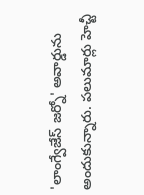'లాంగ్వేజేస్ జర్నో' అవార్డును అందుకున్నారు. పలుమార్లు హెచ్టీ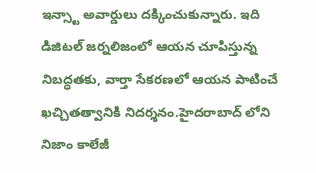ఇన్స్టా అవార్డులు దక్కించుకున్నారు. ఇది డిజిటల్ జర్నలిజంలో ఆయన చూపిస్తున్న నిబద్ధతకు, వార్తా సేకరణలో ఆయన పాటించే ఖచ్చితత్వానికి నిదర్శనం.హైదరాబాద్ లోని నిజాం కాలేజీ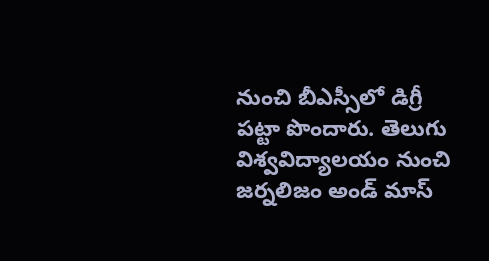నుంచి బీఎస్సీలో డిగ్రీ పట్టా పొందారు. తెలుగు విశ్వవిద్యాలయం నుంచి జర్నలిజం అండ్ మాస్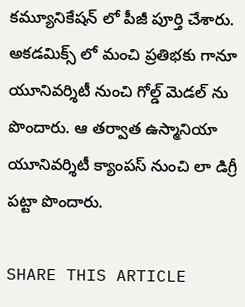కమ్యూనికేషన్ లో పీజీ పూర్తి చేశారు. అకడమిక్స్ లో మంచి ప్రతిభకు గానూ యూనివర్శిటీ నుంచి గోల్డ్ మెడల్ ను పొందారు. ఆ తర్వాత ఉస్మానియా యూనివర్శిటీ క్యాంపస్ నుంచి లా డిగ్రీ పట్టా పొందారు.

SHARE THIS ARTICLE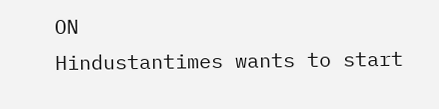ON
Hindustantimes wants to start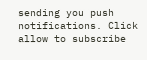sending you push notifications. Click allow to subscribe